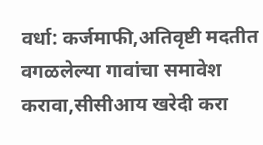वर्धा: कर्जमाफी,अतिवृष्टी मदतीत वगळलेल्या गावांचा समावेश करावा,सीसीआय खरेदी करा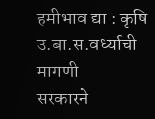हमीभाव द्या : कृषि उ.बा.स.वर्ध्याची मागणी
सरकारने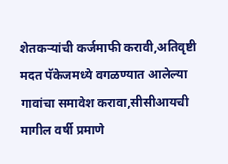शेतकऱ्यांची कर्जमाफी करावी,अतिवृष्टी मदत पॅकेजमध्ये वगळण्यात आलेल्या गावांचा समावेश करावा,सीसीआयची मागील वर्षी प्रमाणे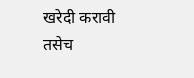खरेदी करावी तसेच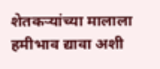शेतकऱ्यांच्या मालाला हमीभाव द्यावा अशी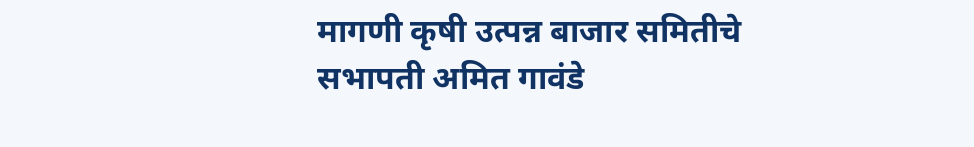मागणी कृषी उत्पन्न बाजार समितीचे सभापती अमित गावंडे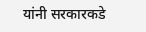यांनी सरकारकडे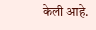केली आहे.